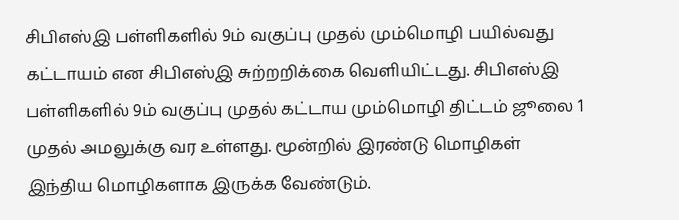சிபிஎஸ்இ பள்ளிகளில் 9ம் வகுப்பு முதல் மும்மொழி பயில்வது கட்டாயம் என சிபிஎஸ்இ சுற்றறிக்கை வெளியிட்டது. சிபிஎஸ்இ பள்ளிகளில் 9ம் வகுப்பு முதல் கட்டாய மும்மொழி திட்டம் ஜூலை 1 முதல் அமலுக்கு வர உள்ளது. மூன்றில் இரண்டு மொழிகள் இந்திய மொழிகளாக இருக்க வேண்டும்.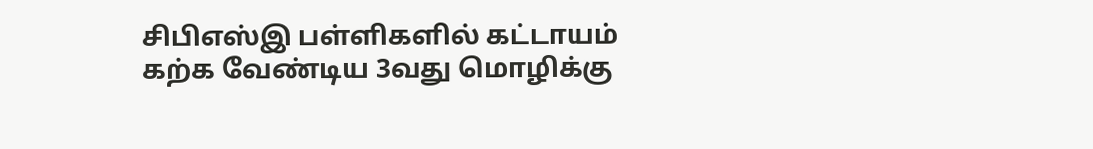சிபிஎஸ்இ பள்ளிகளில் கட்டாயம் கற்க வேண்டிய 3வது மொழிக்கு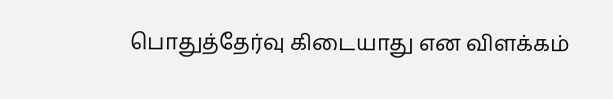பொதுத்தேர்வு கிடையாது என விளக்கம்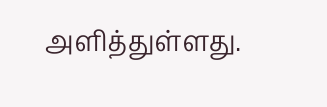அளித்துள்ளது.